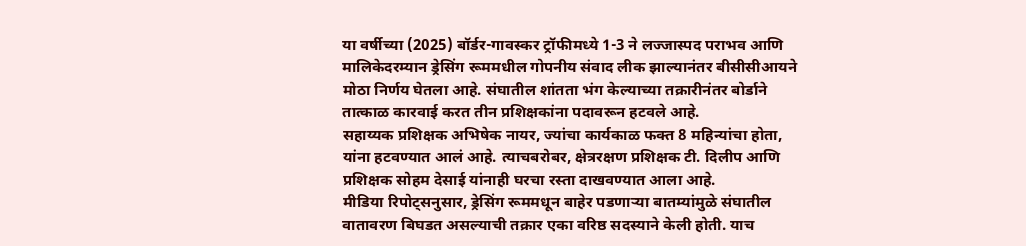या वर्षीच्या (2025) बॉर्डर-गावस्कर ट्रॉफीमध्ये 1-3 ने लज्जास्पद पराभव आणि मालिकेदरम्यान ड्रेसिंग रूममधील गोपनीय संवाद लीक झाल्यानंतर बीसीसीआयने मोठा निर्णय घेतला आहे. संघातील शांतता भंग केल्याच्या तक्रारीनंतर बोर्डाने तात्काळ कारवाई करत तीन प्रशिक्षकांना पदावरून हटवले आहे.
सहाय्यक प्रशिक्षक अभिषेक नायर, ज्यांचा कार्यकाळ फक्त 8 महिन्यांचा होता, यांना हटवण्यात आलं आहे. त्याचबरोबर, क्षेत्ररक्षण प्रशिक्षक टी. दिलीप आणि प्रशिक्षक सोहम देसाई यांनाही घरचा रस्ता दाखवण्यात आला आहे.
मीडिया रिपोट्सनुसार, ड्रेसिंग रूममधून बाहेर पडणाऱ्या बातम्यांमुळे संघातील वातावरण बिघडत असल्याची तक्रार एका वरिष्ठ सदस्याने केली होती. याच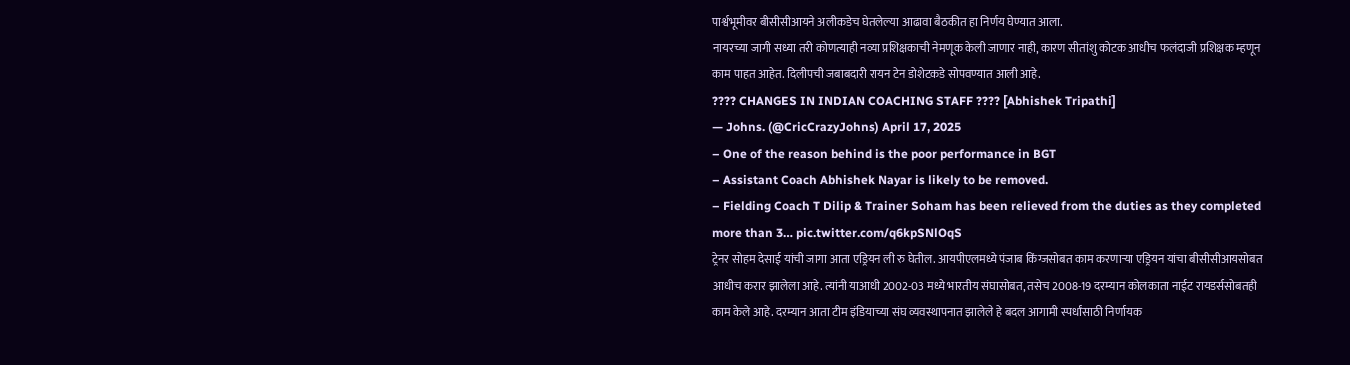पार्श्वभूमीवर बीसीसीआयने अलीकडेच घेतलेल्या आढावा बैठकीत हा निर्णय घेण्यात आला.
नायरच्या जागी सध्या तरी कोणत्याही नव्या प्रशिक्षकाची नेमणूक केली जाणार नाही, कारण सीतांशु कोटक आधीच फलंदाजी प्रशिक्षक म्हणून काम पाहत आहेत. दिलीपची जबाबदारी रायन टेन डोशेटकडे सोपवण्यात आली आहे.
???? CHANGES IN INDIAN COACHING STAFF ???? [Abhishek Tripathi]
— Johns. (@CricCrazyJohns) April 17, 2025
– One of the reason behind is the poor performance in BGT
– Assistant Coach Abhishek Nayar is likely to be removed.
– Fielding Coach T Dilip & Trainer Soham has been relieved from the duties as they completed more than 3… pic.twitter.com/q6kpSNlOqS
ट्रेनर सोहम देसाई यांची जागा आता एड्रियन ली रु घेतील. आयपीएलमध्ये पंजाब किंग्जसोबत काम करणाऱ्या एड्रियन यांचा बीसीसीआयसोबत आधीच करार झालेला आहे. त्यांनी याआधी 2002-03 मध्ये भारतीय संघासोबत, तसेच 2008-19 दरम्यान कोलकाता नाईट रायडर्ससोबतही काम केले आहे. दरम्यान आता टीम इंडियाच्या संघ व्यवस्थापनात झालेले हे बदल आगामी स्पर्धांसाठी निर्णायक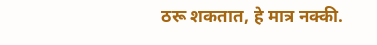ठरू शकतात, हे मात्र नक्की.